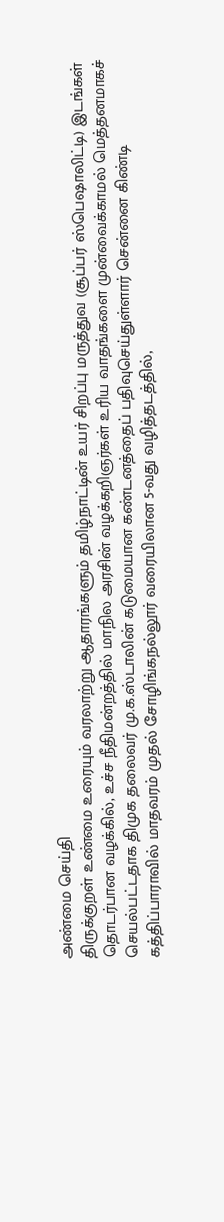அண்மை செய்தி
திருக்குறள் உண்மை உரையும் வரலாற்று ஆதாரங்களும் தமிழ்நாட்டின் உயர் சிறப்பு மருத்துவ (சூப்பர் ஸ்பெஷாலிட்டி) இடங்கள் தொடர்பான வழக்கில், உச்ச நீதிமன்றத்தில் மாநில அரசின் வழக்கறிஞர்கள் உரிய வாதங்களை முன்வைக்காமல் மெத்தனமாகச் செயல்பட்டதாக திமுக தலைவர் மு.க.ஸ்டாலின் கடுமையான கண்டனத்தைப் பதிவுசெய்துள்ளார் சென்னை கிண்டி கத்திப்பாராவில் மாதவரம் முதல் சோழிங்கநல்லூர் வரையிலான 5-வது வழித்தடத்தில்,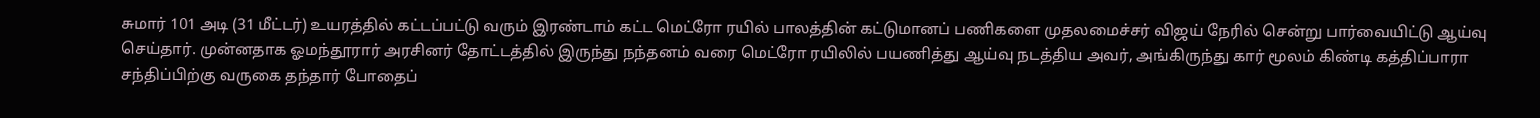சுமார் 101 அடி (31 மீட்டர்) உயரத்தில் கட்டப்பட்டு வரும் இரண்டாம் கட்ட மெட்ரோ ரயில் பாலத்தின் கட்டுமானப் பணிகளை முதலமைச்சர் விஜய் நேரில் சென்று பார்வையிட்டு ஆய்வு செய்தார். முன்னதாக ஓமந்தூரார் அரசினர் தோட்டத்தில் இருந்து நந்தனம் வரை மெட்ரோ ரயிலில் பயணித்து ஆய்வு நடத்திய அவர், அங்கிருந்து கார் மூலம் கிண்டி கத்திப்பாரா சந்திப்பிற்கு வருகை தந்தார் போதைப்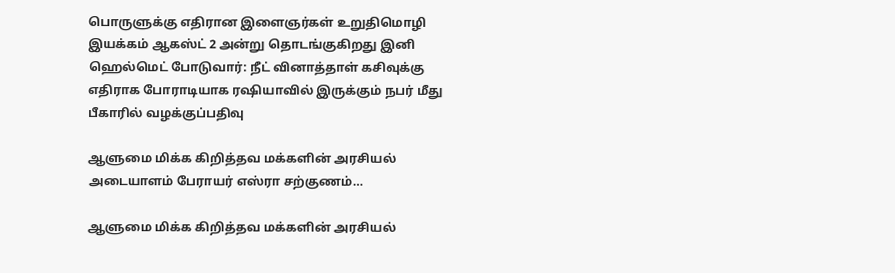பொருளுக்கு எதிரான இளைஞர்கள் உறுதிமொழி இயக்கம் ஆகஸ்ட் 2 அன்று தொடங்குகிறது இனி ஹெல்மெட் போடுவார்: நீட் வினாத்தாள் கசிவுக்கு எதிராக போராடியாக ரஷியாவில் இருக்கும் நபர் மீது பீகாரில் வழக்குப்பதிவு

ஆளுமை மிக்க கிறித்தவ மக்களின் அரசியல் அடையாளம் பேராயர் எஸ்ரா சற்குணம்…

ஆளுமை மிக்க கிறித்தவ மக்களின் அரசியல்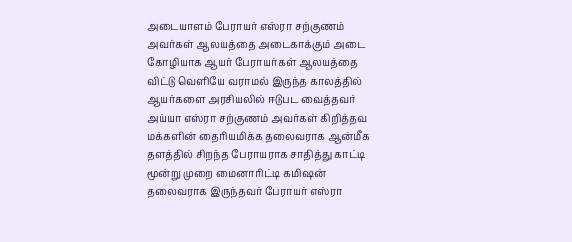அடையாளம் பேராயர் எஸ்ரா சற்குணம் அவர்கள் ஆலயத்தை அடைகாக்கும் அடை கோழியாக ஆயர் பேராயர்கள் ஆலயத்தை விட்டு வெளியே வராமல் இருந்த காலத்தில் ஆயர்களை அரசியலில் ஈடுபட வைத்தவர் அய்யா எஸ்ரா சற்குணம் அவர்கள் கிறித்தவ மக்களின் தைரியமிக்க தலைவராக ஆன்மீக தளத்தில் சிறந்த பேராயராக சாதித்து காட்டி மூன்று முறை மைனாரிட்டி கமிஷன் தலைவராக இருந்தவர் பேராயர் எஸ்ரா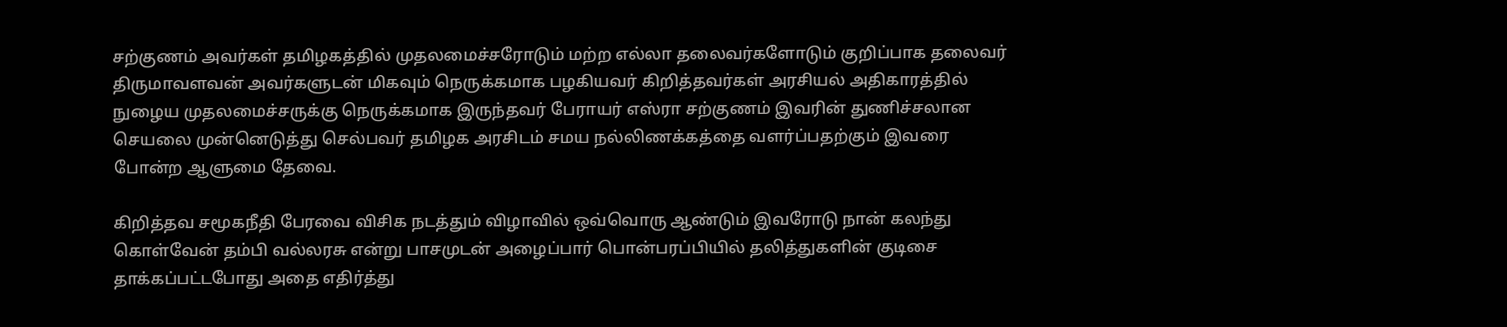சற்குணம் அவர்கள் தமிழகத்தில் முதலமைச்சரோடும் மற்ற எல்லா தலைவர்களோடும் குறிப்பாக தலைவர் திருமாவளவன் அவர்களுடன் மிகவும் நெருக்கமாக பழகியவர் கிறித்தவர்கள் அரசியல் அதிகாரத்தில் நுழைய முதலமைச்சருக்கு நெருக்கமாக இருந்தவர் பேராயர் எஸ்ரா சற்குணம் இவரின் துணிச்சலான செயலை முன்னெடுத்து செல்பவர் தமிழக அரசிடம் சமய நல்லிணக்கத்தை வளர்ப்பதற்கும் இவரை போன்ற ஆளுமை தேவை.

கிறித்தவ சமூகநீதி பேரவை விசிக நடத்தும் விழாவில் ஒவ்வொரு ஆண்டும் இவரோடு நான் கலந்து கொள்வேன் தம்பி வல்லரசு என்று பாசமுடன் அழைப்பார் பொன்பரப்பியில் தலித்துகளின் குடிசை தாக்கப்பட்டபோது அதை எதிர்த்து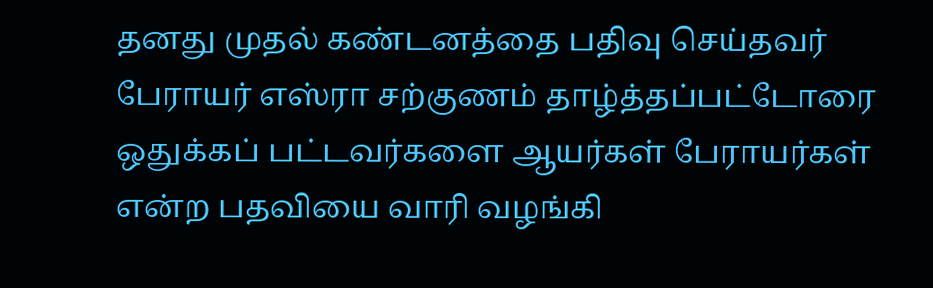தனது முதல் கண்டனத்தை பதிவு செய்தவர் பேராயர் எஸ்ரா சற்குணம் தாழ்த்தப்பட்டோரை ஒதுக்கப் பட்டவர்களை ஆயர்கள் பேராயர்கள் என்ற பதவியை வாரி வழங்கி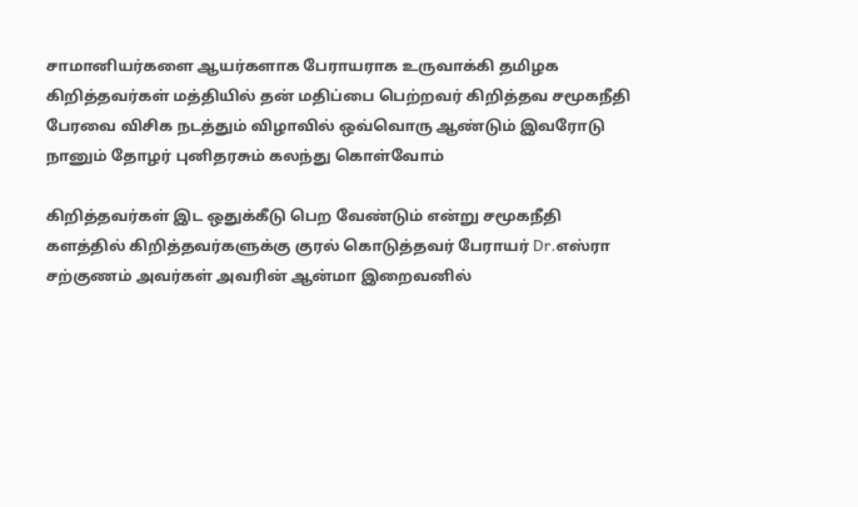சாமானியர்களை ஆயர்களாக பேராயராக உருவாக்கி தமிழக கிறித்தவர்கள் மத்தியில் தன் மதிப்பை பெற்றவர் கிறித்தவ சமூகநீதி பேரவை விசிக நடத்தும் விழாவில் ஒவ்வொரு ஆண்டும் இவரோடு நானும் தோழர் புனிதரசும் கலந்து கொள்வோம்

கிறித்தவர்கள் இட ஒதுக்கீடு பெற வேண்டும் என்று சமூகநீதி களத்தில் கிறித்தவர்களுக்கு குரல் கொடுத்தவர் பேராயர் Dr.எஸ்ரா சற்குணம் அவர்கள் அவரின் ஆன்மா இறைவனில்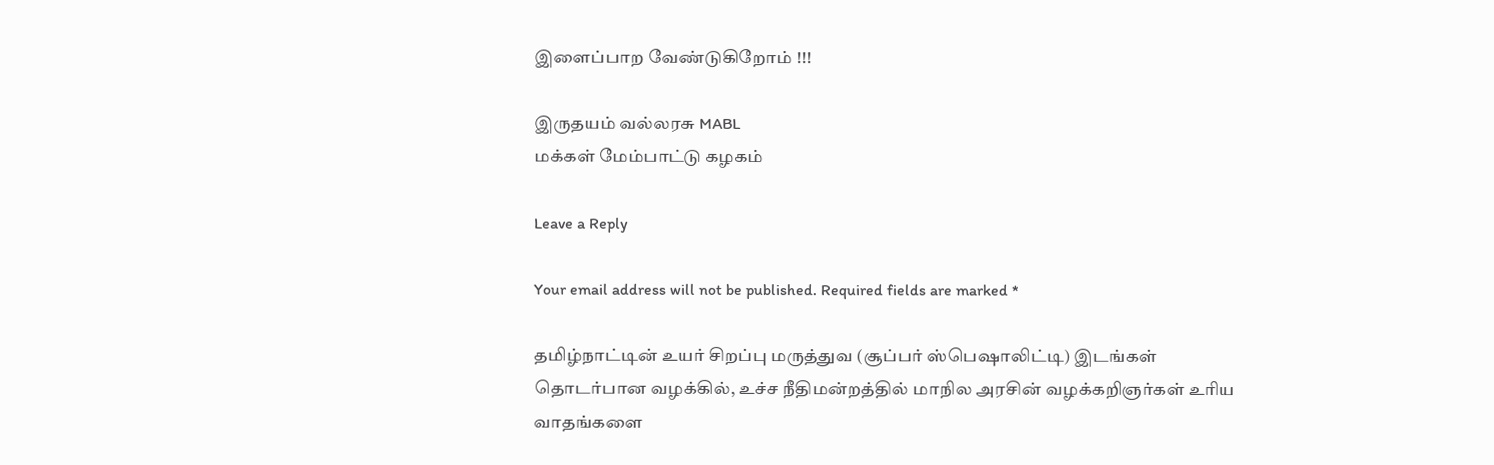இளைப்பாற வேண்டுகிறோம் !!!

இருதயம் வல்லரசு MABL
மக்கள் மேம்பாட்டு கழகம்

Leave a Reply

Your email address will not be published. Required fields are marked *

தமிழ்நாட்டின் உயர் சிறப்பு மருத்துவ (சூப்பர் ஸ்பெஷாலிட்டி) இடங்கள் தொடர்பான வழக்கில், உச்ச நீதிமன்றத்தில் மாநில அரசின் வழக்கறிஞர்கள் உரிய வாதங்களை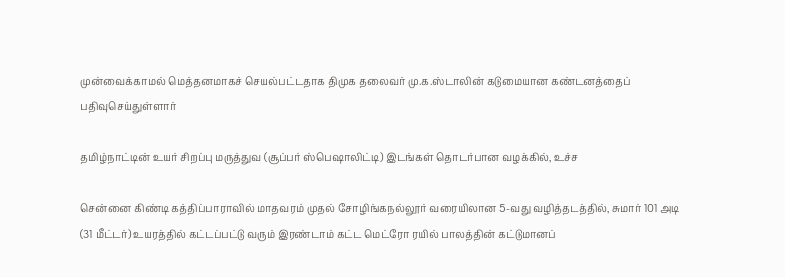முன்வைக்காமல் மெத்தனமாகச் செயல்பட்டதாக திமுக தலைவர் மு.க.ஸ்டாலின் கடுமையான கண்டனத்தைப் பதிவுசெய்துள்ளார்

தமிழ்நாட்டின் உயர் சிறப்பு மருத்துவ (சூப்பர் ஸ்பெஷாலிட்டி) இடங்கள் தொடர்பான வழக்கில், உச்ச

சென்னை கிண்டி கத்திப்பாராவில் மாதவரம் முதல் சோழிங்கநல்லூர் வரையிலான 5-வது வழித்தடத்தில், சுமார் 101 அடி (31 மீட்டர்) உயரத்தில் கட்டப்பட்டு வரும் இரண்டாம் கட்ட மெட்ரோ ரயில் பாலத்தின் கட்டுமானப்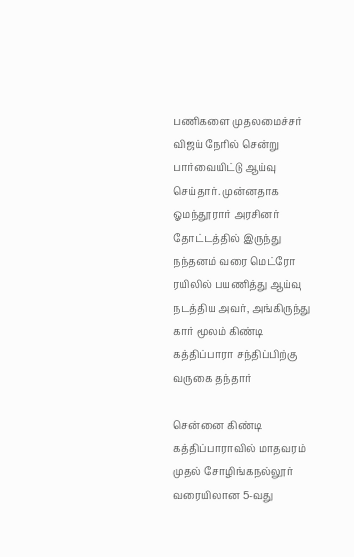பணிகளை முதலமைச்சர் விஜய் நேரில் சென்று பார்வையிட்டு ஆய்வு செய்தார். முன்னதாக ஓமந்தூரார் அரசினர் தோட்டத்தில் இருந்து நந்தனம் வரை மெட்ரோ ரயிலில் பயணித்து ஆய்வு நடத்திய அவர், அங்கிருந்து கார் மூலம் கிண்டி கத்திப்பாரா சந்திப்பிற்கு வருகை தந்தார்

சென்னை கிண்டி கத்திப்பாராவில் மாதவரம் முதல் சோழிங்கநல்லூர் வரையிலான 5-வது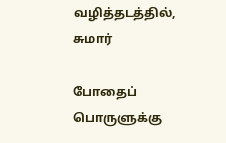வழித்தடத்தில், சுமார்

போதைப் பொருளுக்கு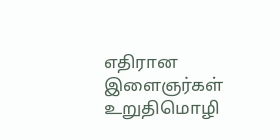எதிரான இளைஞர்கள் உறுதிமொழி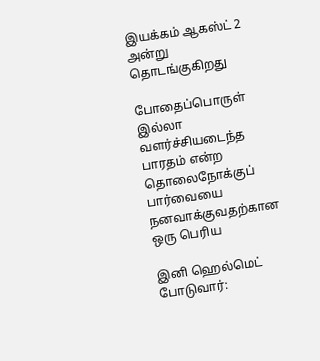இயக்கம் ஆகஸ்ட் 2 அன்று தொடங்குகிறது

போதைப்பொருள் இல்லா வளர்ச்சியடைந்த பாரதம் என்ற தொலைநோக்குப் பார்வையை நனவாக்குவதற்கான ஒரு பெரிய

இனி ஹெல்மெட் போடுவார்: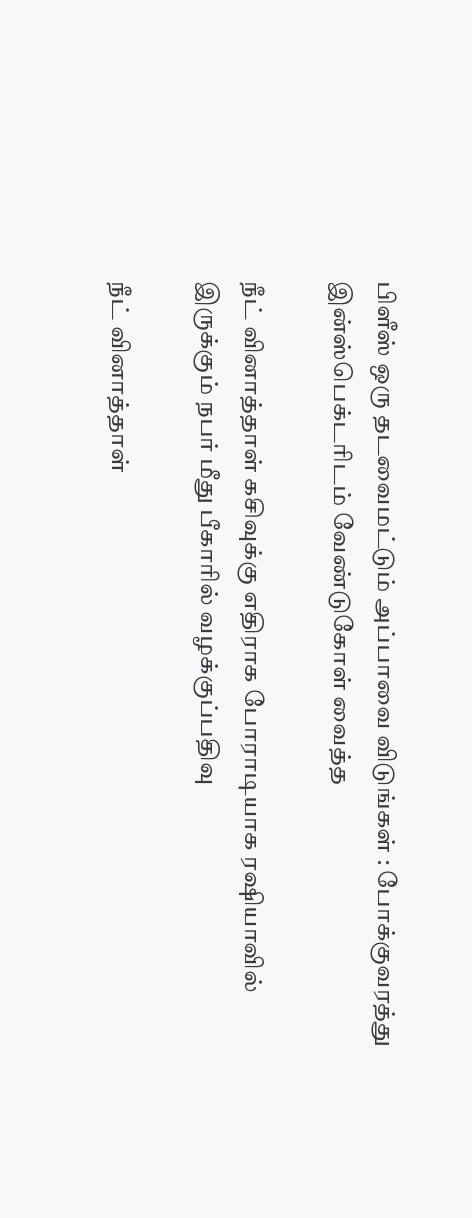பிளீஸ் ஒரு தடவைமட்டும் அப்பாவை விடுங்கள் : போக்குவரத்து இன்ஸ்பெக்டரிடம் வேண்டுகோள் வைத்த

நீட் வினாத்தாள் கசிவுக்கு எதிராக போராடியாக ரஷியாவில் இருக்கும் நபர் மீது பீகாரில் வழக்குப்பதிவு

நீட் வினாத்தாள்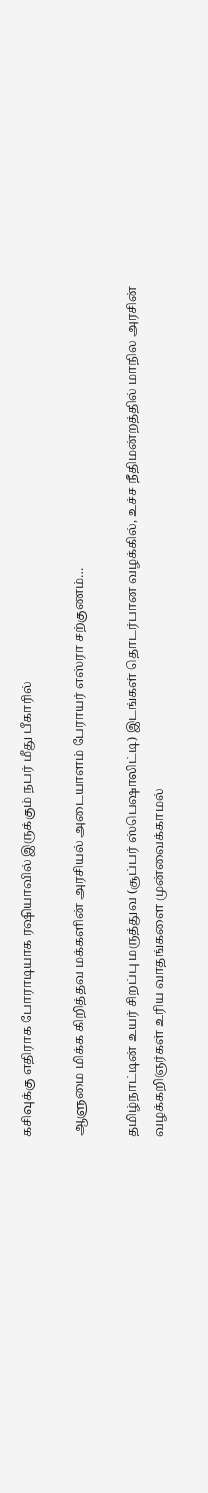கசிவுக்கு எதிராக போராடியாக ரஷியாவில் இருக்கும் நபர் மீது பீகாரில்

ஆளுமை மிக்க கிறித்தவ மக்களின் அரசியல் அடையாளம் பேராயர் எஸ்ரா சற்குணம்…

தமிழ்நாட்டின் உயர் சிறப்பு மருத்துவ (சூப்பர் ஸ்பெஷாலிட்டி) இடங்கள் தொடர்பான வழக்கில், உச்ச நீதிமன்றத்தில் மாநில அரசின் வழக்கறிஞர்கள் உரிய வாதங்களை முன்வைக்காமல்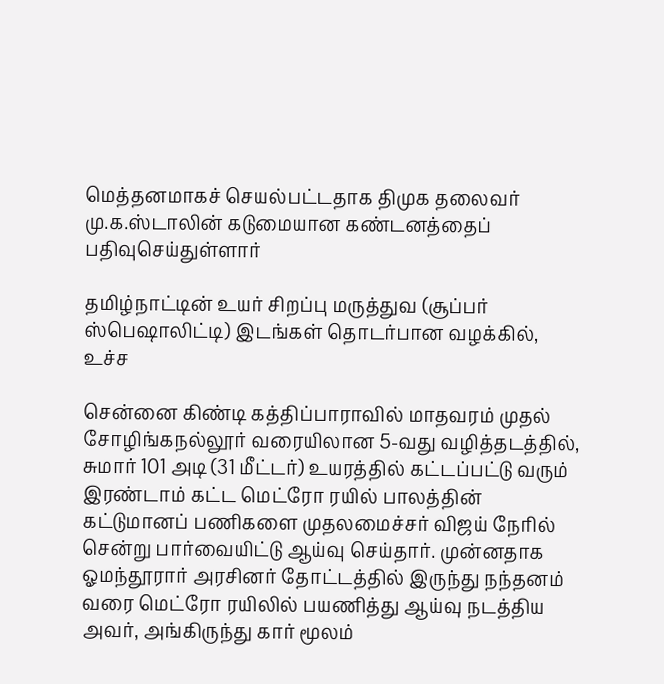மெத்தனமாகச் செயல்பட்டதாக திமுக தலைவர் மு.க.ஸ்டாலின் கடுமையான கண்டனத்தைப் பதிவுசெய்துள்ளார்

தமிழ்நாட்டின் உயர் சிறப்பு மருத்துவ (சூப்பர் ஸ்பெஷாலிட்டி) இடங்கள் தொடர்பான வழக்கில், உச்ச

சென்னை கிண்டி கத்திப்பாராவில் மாதவரம் முதல் சோழிங்கநல்லூர் வரையிலான 5-வது வழித்தடத்தில், சுமார் 101 அடி (31 மீட்டர்) உயரத்தில் கட்டப்பட்டு வரும் இரண்டாம் கட்ட மெட்ரோ ரயில் பாலத்தின் கட்டுமானப் பணிகளை முதலமைச்சர் விஜய் நேரில் சென்று பார்வையிட்டு ஆய்வு செய்தார். முன்னதாக ஓமந்தூரார் அரசினர் தோட்டத்தில் இருந்து நந்தனம் வரை மெட்ரோ ரயிலில் பயணித்து ஆய்வு நடத்திய அவர், அங்கிருந்து கார் மூலம்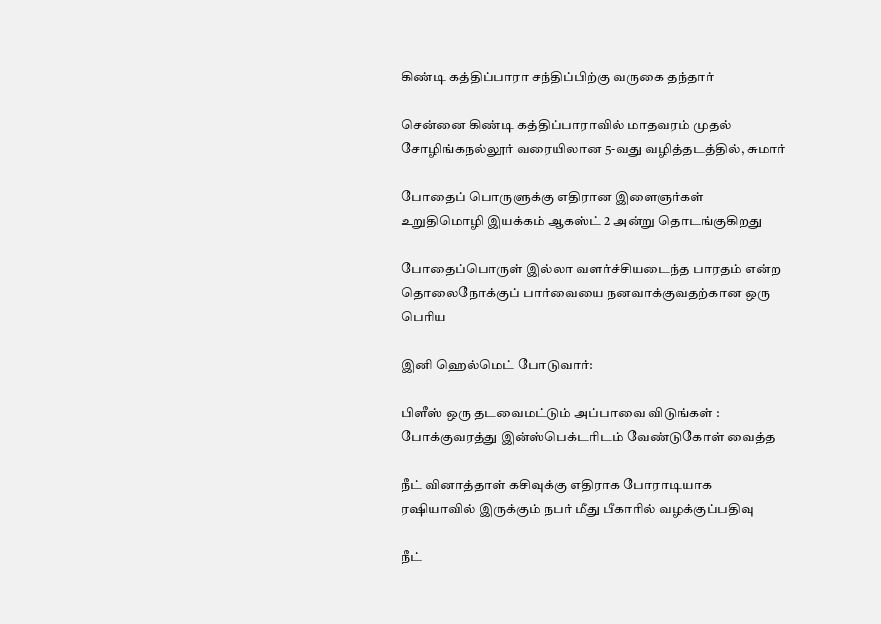கிண்டி கத்திப்பாரா சந்திப்பிற்கு வருகை தந்தார்

சென்னை கிண்டி கத்திப்பாராவில் மாதவரம் முதல் சோழிங்கநல்லூர் வரையிலான 5-வது வழித்தடத்தில், சுமார்

போதைப் பொருளுக்கு எதிரான இளைஞர்கள் உறுதிமொழி இயக்கம் ஆகஸ்ட் 2 அன்று தொடங்குகிறது

போதைப்பொருள் இல்லா வளர்ச்சியடைந்த பாரதம் என்ற தொலைநோக்குப் பார்வையை நனவாக்குவதற்கான ஒரு பெரிய

இனி ஹெல்மெட் போடுவார்:

பிளீஸ் ஒரு தடவைமட்டும் அப்பாவை விடுங்கள் : போக்குவரத்து இன்ஸ்பெக்டரிடம் வேண்டுகோள் வைத்த

நீட் வினாத்தாள் கசிவுக்கு எதிராக போராடியாக ரஷியாவில் இருக்கும் நபர் மீது பீகாரில் வழக்குப்பதிவு

நீட்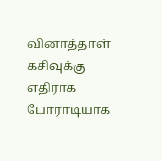வினாத்தாள் கசிவுக்கு எதிராக போராடியாக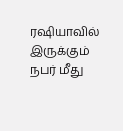ரஷியாவில் இருக்கும் நபர் மீது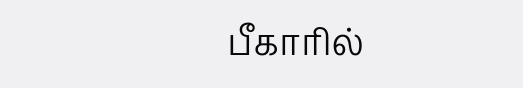பீகாரில்